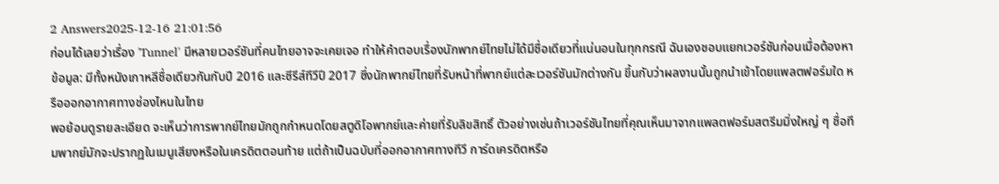2 Answers2025-12-16 21:01:56
ก่อนได้เลยว่าเรื่อง 'Tunnel' มีหลายเวอร์ชันที่คนไทยอาจจะเคยเจอ ทำให้คำตอบเรื่องนักพากย์ไทยไม่ได้มีชื่อเดียวที่แน่นอนในทุกกรณี ฉันเองชอบแยกเวอร์ชันก่อนเมื่อต้องหาข้อมูล: มีทั้งหนังเกาหลีชื่อเดียวกันกับปี 2016 และซีรีส์ทีวีปี 2017 ซึ่งนักพากย์ไทยที่รับหน้าที่พากย์แต่ละเวอร์ชันมักต่างกัน ขึ้นกับว่าผลงานนั้นถูกนำเข้าโดยแพลตฟอร์มใด หรือออกอากาศทางช่องไหนในไทย
พอย้อนดูรายละเอียด จะเห็นว่าการพากย์ไทยมักถูกกำหนดโดยสตูดิโอพากย์และค่ายที่รับลิขสิทธิ์ ตัวอย่างเช่นถ้าเวอร์ชันไทยที่คุณเห็นมาจากแพลตฟอร์มสตรีมมิ่งใหญ่ ๆ ชื่อทีมพากย์มักจะปรากฏในเมนูเสียงหรือในเครดิตตอนท้าย แต่ถ้าเป็นฉบับที่ออกอากาศทางทีวี การ์ดเครดิตหรือ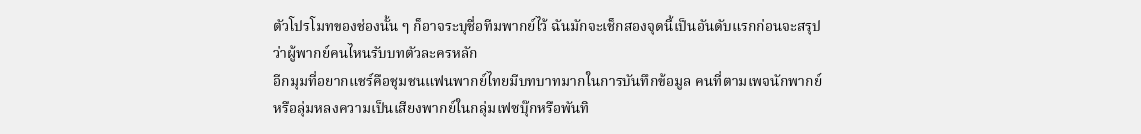ตัวโปรโมทของช่องนั้น ๆ ก็อาจระบุชื่อทีมพากย์ไว้ ฉันมักจะเช็กสองจุดนี้เป็นอันดับแรกก่อนจะสรุปว่าผู้พากย์คนไหนรับบทตัวละครหลัก
อีกมุมที่อยากแชร์คือชุมชนแฟนพากย์ไทยมีบทบาทมากในการบันทึกข้อมูล คนที่ตามเพจนักพากย์หรือลุ่มหลงความเป็นเสียงพากย์ในกลุ่มเฟซบุ๊กหรือพันทิ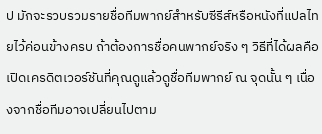ป มักจะรวบรวมรายชื่อทีมพากย์สำหรับซีรีส์หรือหนังที่แปลไทยไว้ค่อนข้างครบ ถ้าต้องการชื่อคนพากย์จริง ๆ วิธีที่ได้ผลคือเปิดเครดิตเวอร์ชันที่คุณดูแล้วดูชื่อทีมพากย์ ณ จุดนั้น ๆ เนื่องจากชื่อทีมอาจเปลี่ยนไปตาม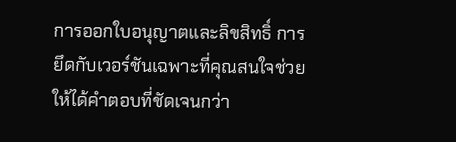การออกใบอนุญาตและลิขสิทธิ์ การยึดกับเวอร์ชันเฉพาะที่คุณสนใจช่วยให้ได้คำตอบที่ชัดเจนกว่า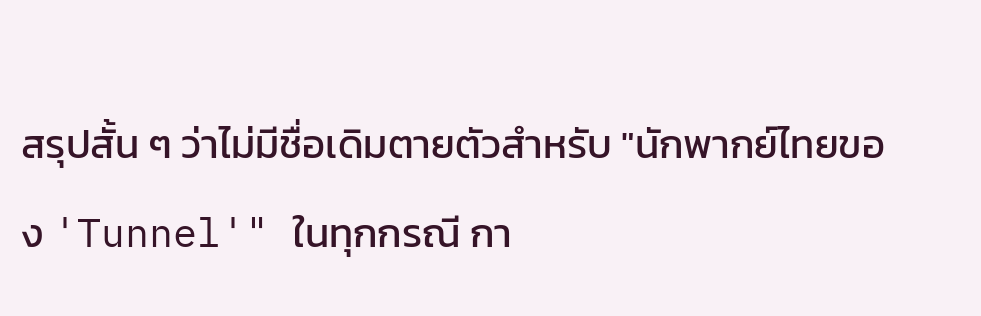สรุปสั้น ๆ ว่าไม่มีชื่อเดิมตายตัวสำหรับ "นักพากย์ไทยของ 'Tunnel'" ในทุกกรณี กา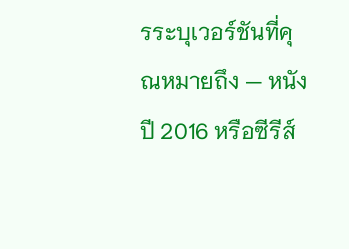รระบุเวอร์ชันที่คุณหมายถึง — หนังปี 2016 หรือซีรีส์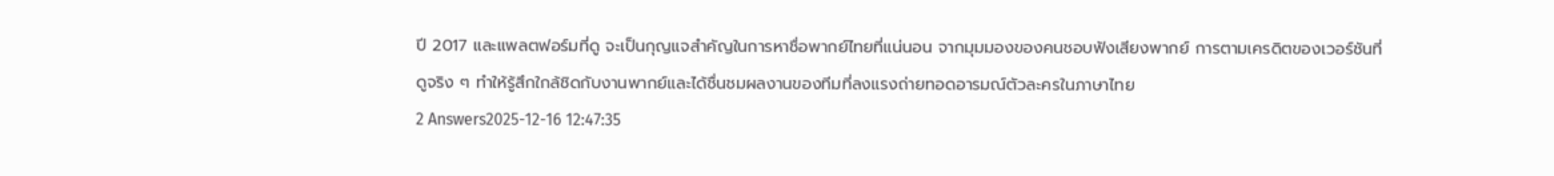ปี 2017 และแพลตฟอร์มที่ดู จะเป็นกุญแจสำคัญในการหาชื่อพากย์ไทยที่แน่นอน จากมุมมองของคนชอบฟังเสียงพากย์ การตามเครดิตของเวอร์ชันที่ดูจริง ๆ ทำให้รู้สึกใกล้ชิดกับงานพากย์และได้ชื่นชมผลงานของทีมที่ลงแรงถ่ายทอดอารมณ์ตัวละครในภาษาไทย
2 Answers2025-12-16 12:47:35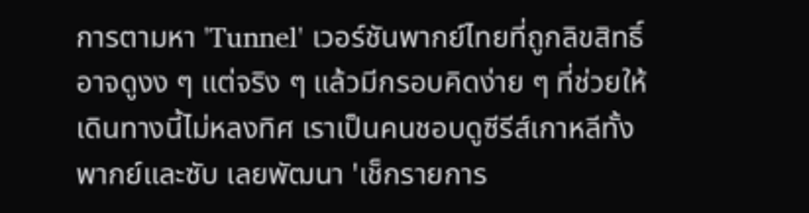การตามหา 'Tunnel' เวอร์ชันพากย์ไทยที่ถูกลิขสิทธิ์อาจดูงง ๆ แต่จริง ๆ แล้วมีกรอบคิดง่าย ๆ ที่ช่วยให้เดินทางนี้ไม่หลงทิศ เราเป็นคนชอบดูซีรีส์เกาหลีทั้งพากย์และซับ เลยพัฒนา 'เช็กรายการ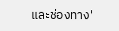และช่องทาง'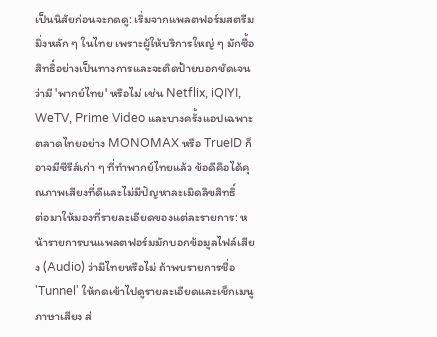เป็นนิสัยก่อนจะกดดู: เริ่มจากแพลตฟอร์มสตรีมมิ่งหลัก ๆ ในไทย เพราะผู้ให้บริการใหญ่ ๆ มักซื้อสิทธิ์อย่างเป็นทางการและจะติดป้ายบอกชัดเจนว่ามี 'พากย์ไทย' หรือไม่ เช่น Netflix, iQIYI, WeTV, Prime Video และบางครั้งแอปเฉพาะตลาดไทยอย่าง MONOMAX หรือ TrueID ก็อาจมีซีรีส์เก่า ๆ ที่ทำพากย์ไทยแล้ว ข้อดีคือได้คุณภาพเสียงที่ดีและไม่มีปัญหาละเมิดลิขสิทธิ์
ต่อมาให้มองที่รายละเอียดของแต่ละรายการ: หน้ารายการบนแพลตฟอร์มมักบอกข้อมูลไฟล์เสียง (Audio) ว่ามีไทยหรือไม่ ถ้าพบรายการชื่อ 'Tunnel' ให้กดเข้าไปดูรายละเอียดและเช็กเมนูภาษาเสียง ส่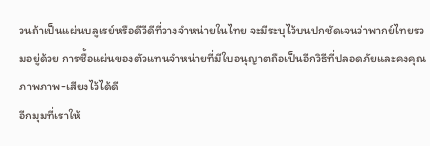วนถ้าเป็นแผ่นบลูเรย์หรือดีวีดีที่วางจำหน่ายในไทย จะมีระบุไว้บนปกชัดเจนว่าพากย์ไทยรวมอยู่ด้วย การซื้อแผ่นของตัวแทนจำหน่ายที่มีใบอนุญาตถือเป็นอีกวิธีที่ปลอดภัยและคงคุณภาพภาพ-เสียงไว้ได้ดี
อีกมุมที่เราให้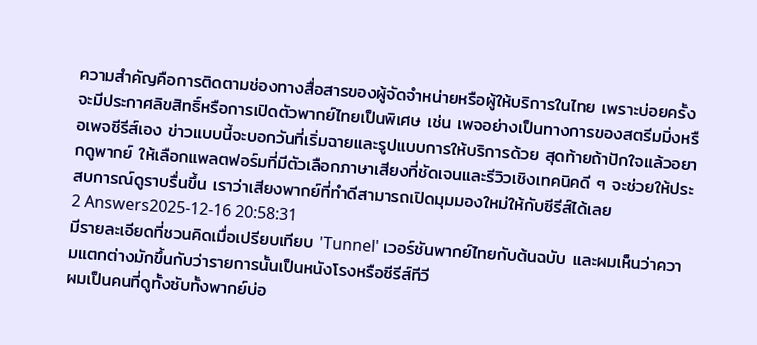ความสำคัญคือการติดตามช่องทางสื่อสารของผู้จัดจำหน่ายหรือผู้ให้บริการในไทย เพราะบ่อยครั้งจะมีประกาศลิขสิทธิ์หรือการเปิดตัวพากย์ไทยเป็นพิเศษ เช่น เพจอย่างเป็นทางการของสตรีมมิ่งหรือเพจซีรีส์เอง ข่าวแบบนี้จะบอกวันที่เริ่มฉายและรูปแบบการให้บริการด้วย สุดท้ายถ้าปักใจแล้วอยากดูพากย์ ให้เลือกแพลตฟอร์มที่มีตัวเลือกภาษาเสียงที่ชัดเจนและรีวิวเชิงเทคนิคดี ๆ จะช่วยให้ประสบการณ์ดูราบรื่นขึ้น เราว่าเสียงพากย์ที่ทำดีสามารถเปิดมุมมองใหม่ให้กับซีรีส์ได้เลย
2 Answers2025-12-16 20:58:31
มีรายละเอียดที่ชวนคิดเมื่อเปรียบเทียบ 'Tunnel' เวอร์ชันพากย์ไทยกับต้นฉบับ และผมเห็นว่าความแตกต่างมักขึ้นกับว่ารายการนั้นเป็นหนังโรงหรือซีรีส์ทีวี
ผมเป็นคนที่ดูทั้งซับทั้งพากย์บ่อ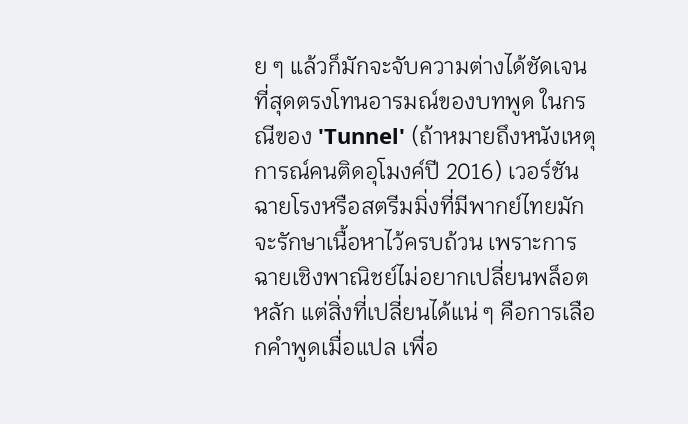ย ๆ แล้วก็มักจะจับความต่างได้ชัดเจนที่สุดตรงโทนอารมณ์ของบทพูด ในกรณีของ 'Tunnel' (ถ้าหมายถึงหนังเหตุการณ์คนติดอุโมงค์ปี 2016) เวอร์ชันฉายโรงหรือสตรีมมิ่งที่มีพากย์ไทยมักจะรักษาเนื้อหาไว้ครบถ้วน เพราะการฉายเชิงพาณิชย์ไม่อยากเปลี่ยนพล็อตหลัก แต่สิ่งที่เปลี่ยนได้แน่ ๆ คือการเลือกคำพูดเมื่อแปล เพื่อ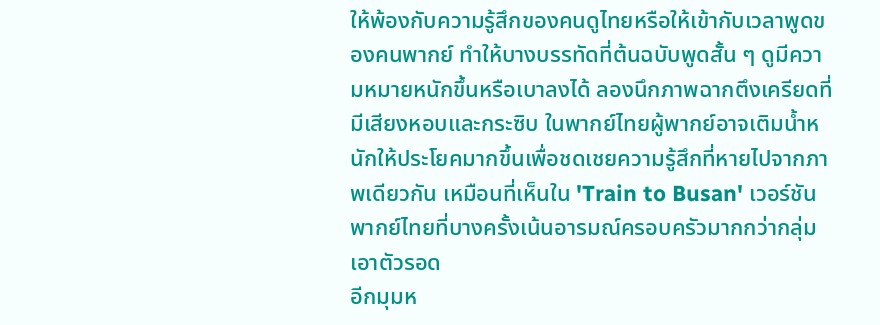ให้พ้องกับความรู้สึกของคนดูไทยหรือให้เข้ากับเวลาพูดของคนพากย์ ทำให้บางบรรทัดที่ต้นฉบับพูดสั้น ๆ ดูมีความหมายหนักขึ้นหรือเบาลงได้ ลองนึกภาพฉากตึงเครียดที่มีเสียงหอบและกระซิบ ในพากย์ไทยผู้พากย์อาจเติมน้ำหนักให้ประโยคมากขึ้นเพื่อชดเชยความรู้สึกที่หายไปจากภาพเดียวกัน เหมือนที่เห็นใน 'Train to Busan' เวอร์ชันพากย์ไทยที่บางครั้งเน้นอารมณ์ครอบครัวมากกว่ากลุ่มเอาตัวรอด
อีกมุมห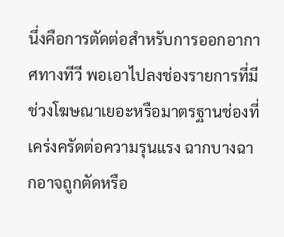นึ่งคือการตัดต่อสำหรับการออกอากาศทางทีวี พอเอาไปลงช่องรายการที่มีช่วงโฆษณาเยอะหรือมาตรฐานช่องที่เคร่งครัดต่อความรุนแรง ฉากบางฉากอาจถูกตัดหรือ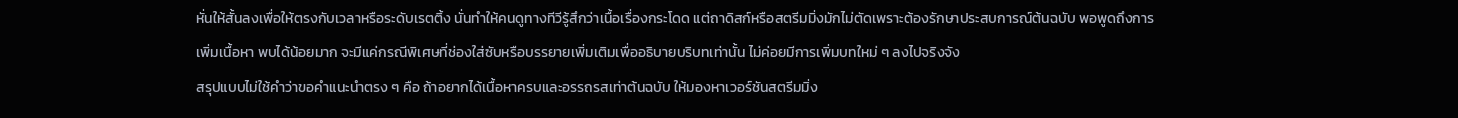หั่นให้สั้นลงเพื่อให้ตรงกับเวลาหรือระดับเรตติ้ง นั่นทำให้คนดูทางทีวีรู้สึกว่าเนื้อเรื่องกระโดด แต่ถาดิสก์หรือสตรีมมิ่งมักไม่ตัดเพราะต้องรักษาประสบการณ์ต้นฉบับ พอพูดถึงการเพิ่มเนื้อหา พบได้น้อยมาก จะมีแค่กรณีพิเศษที่ช่องใส่ซับหรือบรรยายเพิ่มเติมเพื่ออธิบายบริบทเท่านั้น ไม่ค่อยมีการเพิ่มบทใหม่ ๆ ลงไปจริงจัง
สรุปแบบไม่ใช้คำว่าขอคำแนะนำตรง ๆ คือ ถ้าอยากได้เนื้อหาครบและอรรถรสเท่าต้นฉบับ ให้มองหาเวอร์ชันสตรีมมิ่ง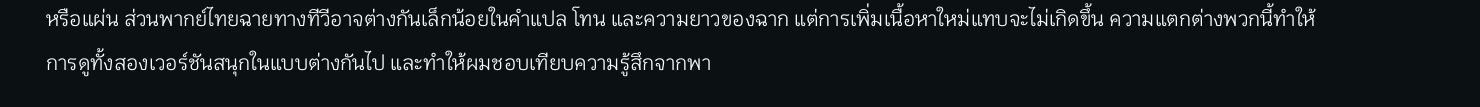หรือแผ่น ส่วนพากย์ไทยฉายทางทีวีอาจต่างกันเล็กน้อยในคำแปล โทน และความยาวของฉาก แต่การเพิ่มเนื้อหาใหม่แทบจะไม่เกิดขึ้น ความแตกต่างพวกนี้ทำให้การดูทั้งสองเวอร์ชันสนุกในแบบต่างกันไป และทำให้ผมชอบเทียบความรู้สึกจากพา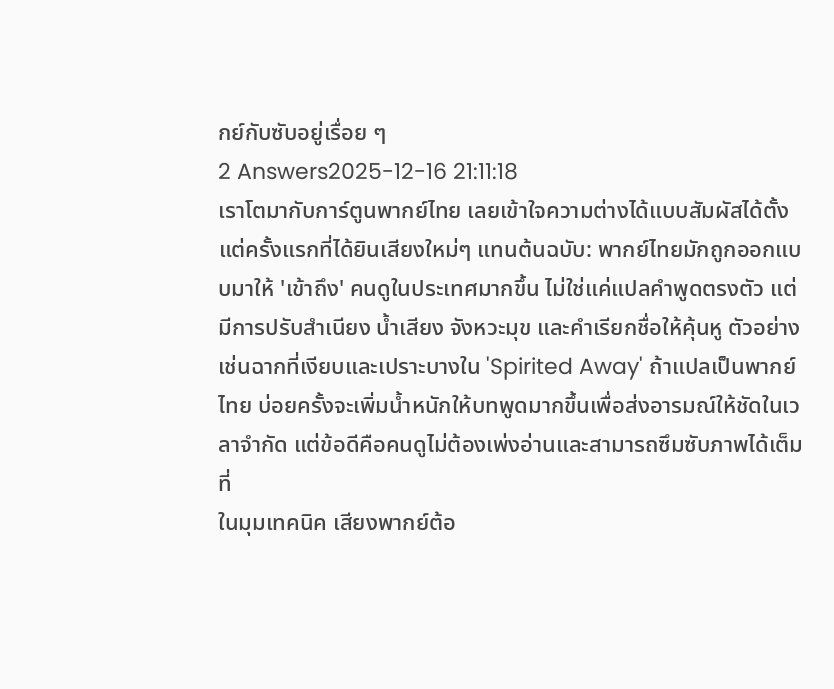กย์กับซับอยู่เรื่อย ๆ
2 Answers2025-12-16 21:11:18
เราโตมากับการ์ตูนพากย์ไทย เลยเข้าใจความต่างได้แบบสัมผัสได้ตั้งแต่ครั้งแรกที่ได้ยินเสียงใหม่ๆ แทนต้นฉบับ: พากย์ไทยมักถูกออกแบบมาให้ 'เข้าถึง' คนดูในประเทศมากขึ้น ไม่ใช่แค่แปลคำพูดตรงตัว แต่มีการปรับสำเนียง น้ำเสียง จังหวะมุข และคำเรียกชื่อให้คุ้นหู ตัวอย่างเช่นฉากที่เงียบและเปราะบางใน 'Spirited Away' ถ้าแปลเป็นพากย์ไทย บ่อยครั้งจะเพิ่มน้ำหนักให้บทพูดมากขึ้นเพื่อส่งอารมณ์ให้ชัดในเวลาจำกัด แต่ข้อดีคือคนดูไม่ต้องเพ่งอ่านและสามารถซึมซับภาพได้เต็มที่
ในมุมเทคนิค เสียงพากย์ต้อ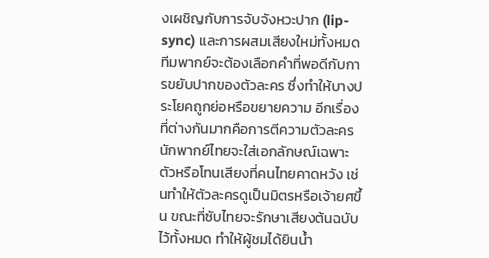งเผชิญกับการจับจังหวะปาก (lip-sync) และการผสมเสียงใหม่ทั้งหมด ทีมพากย์จะต้องเลือกคำที่พอดีกับการขยับปากของตัวละคร ซึ่งทำให้บางประโยคถูกย่อหรือขยายความ อีกเรื่องที่ต่างกันมากคือการตีความตัวละคร นักพากย์ไทยจะใส่เอกลักษณ์เฉพาะตัวหรือโทนเสียงที่คนไทยคาดหวัง เช่นทำให้ตัวละครดูเป็นมิตรหรือเจ้ายศขึ้น ขณะที่ซับไทยจะรักษาเสียงต้นฉบับไว้ทั้งหมด ทำให้ผู้ชมได้ยินน้ำ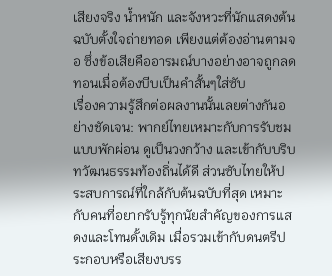เสียงจริง น้ำหนัก และจังหวะที่นักแสดงต้นฉบับตั้งใจถ่ายทอด เพียงแต่ต้องอ่านตามจอ ซึ่งข้อเสียคืออารมณ์บางอย่างอาจถูกลดทอนเมื่อต้องบีบเป็นคำสั้นๆใส่ซับ
เรื่องความรู้สึกต่อผลงานนั้นเลยต่างกันอย่างชัดเจน: พากย์ไทยเหมาะกับการรับชมแบบพักผ่อน ดูเป็นวงกว้าง และเข้ากับบริบทวัฒนธรรมท้องถิ่นได้ดี ส่วนซับไทยให้ประสบการณ์ที่ใกล้กับต้นฉบับที่สุด เหมาะกับคนที่อยากรับรู้ทุกนัยสำคัญของการแสดงและโทนดั้งเดิม เมื่อรวมเข้ากับดนตรีประกอบหรือเสียงบรร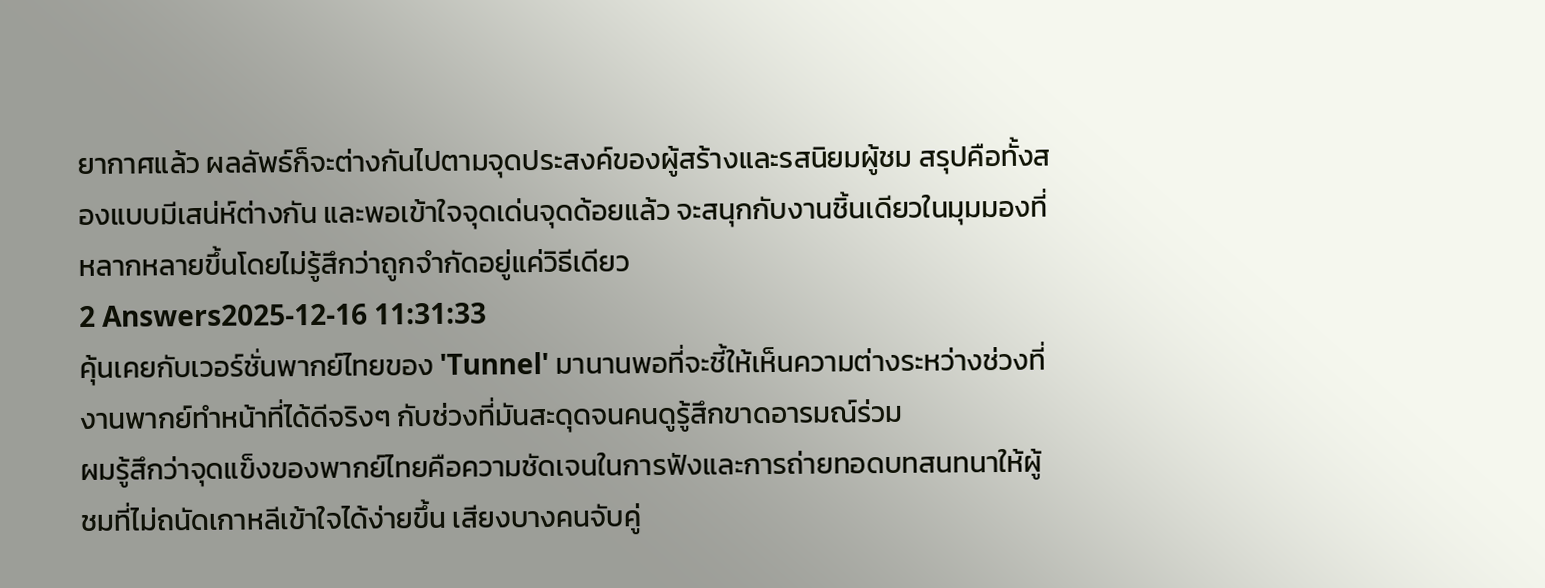ยากาศแล้ว ผลลัพธ์ก็จะต่างกันไปตามจุดประสงค์ของผู้สร้างและรสนิยมผู้ชม สรุปคือทั้งสองแบบมีเสน่ห์ต่างกัน และพอเข้าใจจุดเด่นจุดด้อยแล้ว จะสนุกกับงานชิ้นเดียวในมุมมองที่หลากหลายขึ้นโดยไม่รู้สึกว่าถูกจำกัดอยู่แค่วิธีเดียว
2 Answers2025-12-16 11:31:33
คุ้นเคยกับเวอร์ชั่นพากย์ไทยของ 'Tunnel' มานานพอที่จะชี้ให้เห็นความต่างระหว่างช่วงที่งานพากย์ทำหน้าที่ได้ดีจริงๆ กับช่วงที่มันสะดุดจนคนดูรู้สึกขาดอารมณ์ร่วม
ผมรู้สึกว่าจุดแข็งของพากย์ไทยคือความชัดเจนในการฟังและการถ่ายทอดบทสนทนาให้ผู้ชมที่ไม่ถนัดเกาหลีเข้าใจได้ง่ายขึ้น เสียงบางคนจับคู่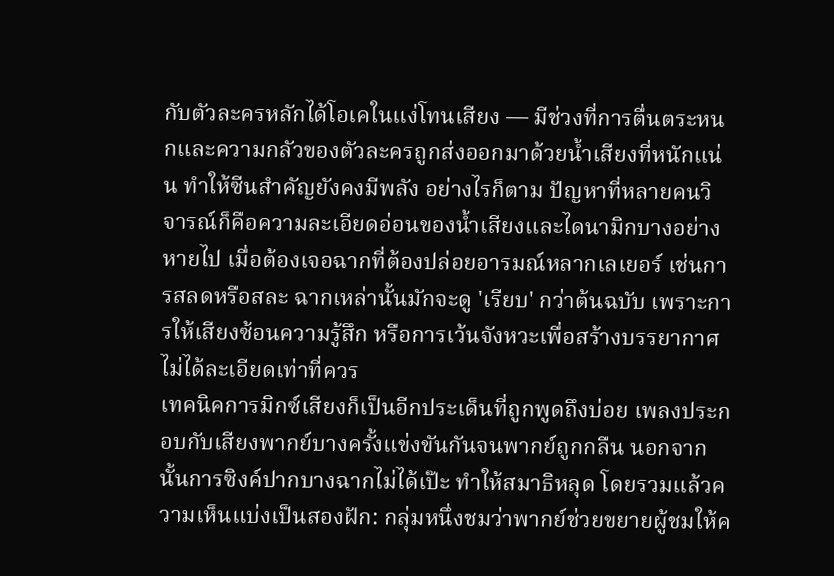กับตัวละครหลักได้โอเคในแง่โทนเสียง — มีช่วงที่การตื่นตระหนกและความกลัวของตัวละครถูกส่งออกมาด้วยน้ำเสียงที่หนักแน่น ทำให้ซีนสำคัญยังคงมีพลัง อย่างไรก็ตาม ปัญหาที่หลายคนวิจารณ์ก็คือความละเอียดอ่อนของน้ำเสียงและไดนามิกบางอย่างหายไป เมื่อต้องเจอฉากที่ต้องปล่อยอารมณ์หลากเลเยอร์ เช่นการสลดหรือสละ ฉากเหล่านั้นมักจะดู 'เรียบ' กว่าต้นฉบับ เพราะการให้เสียงซ้อนความรู้สึก หรือการเว้นจังหวะเพื่อสร้างบรรยากาศไม่ได้ละเอียดเท่าที่ควร
เทคนิคการมิกซ์เสียงก็เป็นอีกประเด็นที่ถูกพูดถึงบ่อย เพลงประกอบกับเสียงพากย์บางครั้งแข่งขันกันจนพากย์ถูกกลืน นอกจากนั้นการซิงค์ปากบางฉากไม่ได้เป๊ะ ทำให้สมาธิหลุด โดยรวมแล้วความเห็นแบ่งเป็นสองฝัก: กลุ่มหนึ่งชมว่าพากย์ช่วยขยายผู้ชมให้ค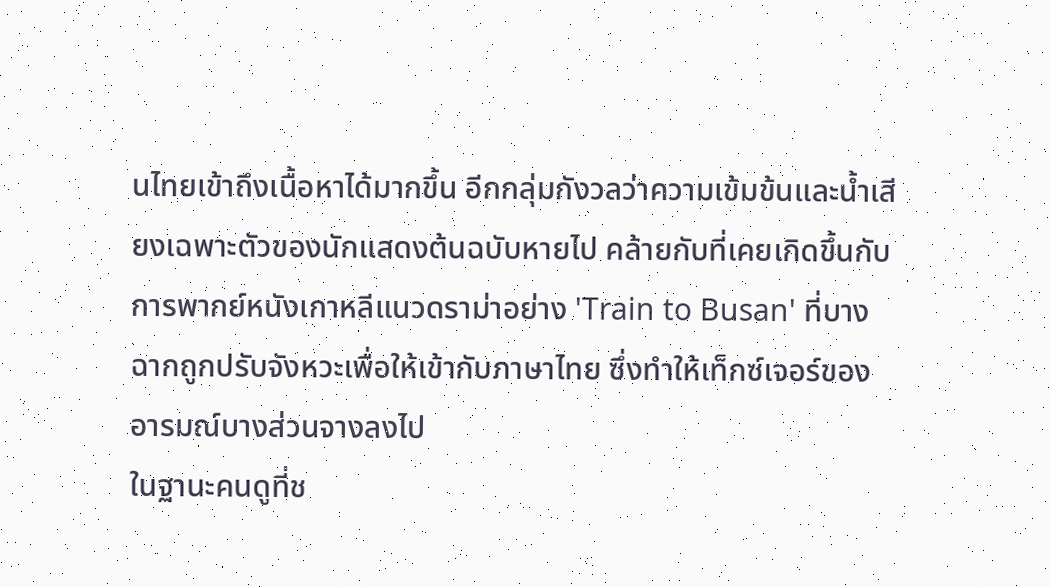นไทยเข้าถึงเนื้อหาได้มากขึ้น อีกกลุ่มกังวลว่าความเข้มข้นและน้ำเสียงเฉพาะตัวของนักแสดงต้นฉบับหายไป คล้ายกับที่เคยเกิดขึ้นกับการพากย์หนังเกาหลีแนวดราม่าอย่าง 'Train to Busan' ที่บางฉากถูกปรับจังหวะเพื่อให้เข้ากับภาษาไทย ซึ่งทำให้เท็กซ์เจอร์ของอารมณ์บางส่วนจางลงไป
ในฐานะคนดูที่ช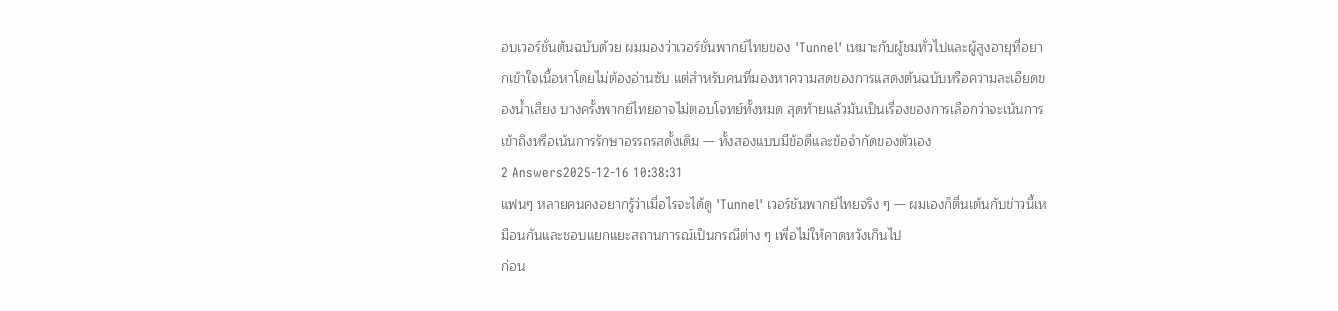อบเวอร์ชั่นต้นฉบับด้วย ผมมองว่าเวอร์ชั่นพากย์ไทยของ 'Tunnel' เหมาะกับผู้ชมทั่วไปและผู้สูงอายุที่อยากเข้าใจเนื้อหาโดยไม่ต้องอ่านซับ แต่สำหรับคนที่มองหาความสดของการแสดงต้นฉบับหรือความละเอียดของน้ำเสียง บางครั้งพากย์ไทยอาจไม่ตอบโจทย์ทั้งหมด สุดท้ายแล้วมันเป็นเรื่องของการเลือกว่าจะเน้นการเข้าถึงหรือเน้นการรักษาอรรถรสดั้งเดิม — ทั้งสองแบบมีข้อดีและข้อจำกัดของตัวเอง
2 Answers2025-12-16 10:38:31
แฟนๆ หลายคนคงอยากรู้ว่าเมื่อไรจะได้ดู 'Tunnel' เวอร์ชันพากย์ไทยจริง ๆ — ผมเองก็ตื่นเต้นกับข่าวนี้เหมือนกันและชอบแยกแยะสถานการณ์เป็นกรณีต่าง ๆ เพื่อไม่ให้คาดหวังเกินไป
ก่อน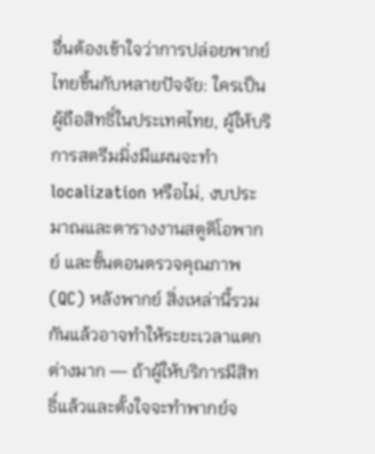อื่นต้องเข้าใจว่าการปล่อยพากย์ไทยขึ้นกับหลายปัจจัย: ใครเป็นผู้ถือสิทธิ์ในประเทศไทย, ผู้ให้บริการสตรีมมิ่งมีแผนจะทำ localization หรือไม่, งบประมาณและตารางงานสตูดิโอพากย์ และขั้นตอนตรวจคุณภาพ (QC) หลังพากย์ สิ่งเหล่านี้รวมกันแล้วอาจทำให้ระยะเวลาแตกต่างมาก — ถ้าผู้ให้บริการมีสิทธิ์แล้วและตั้งใจจะทำพากย์จ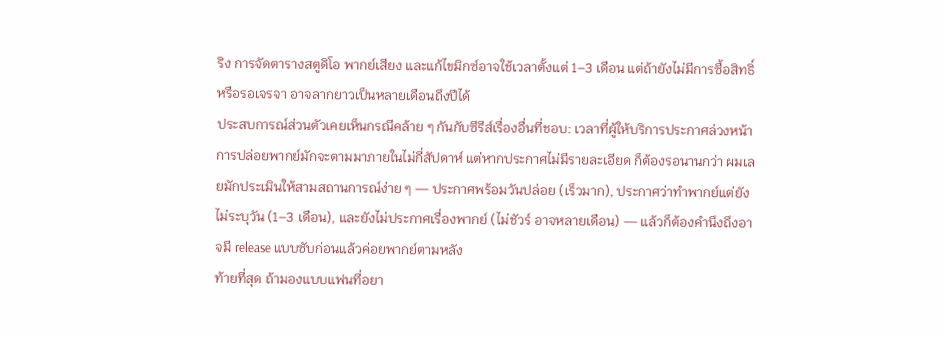ริง การจัดตารางสตูดิโอ พากย์เสียง และแก้ไขมิกซ์อาจใช้เวลาตั้งแต่ 1–3 เดือน แต่ถ้ายังไม่มีการซื้อสิทธิ์หรือรอเจรจา อาจลากยาวเป็นหลายเดือนถึงปีได้
ประสบการณ์ส่วนตัวเคยเห็นกรณีคล้าย ๆ กันกับซีรีส์เรื่องอื่นที่ชอบ: เวลาที่ผู้ให้บริการประกาศล่วงหน้า การปล่อยพากย์มักจะตามมาภายในไม่กี่สัปดาห์ แต่หากประกาศไม่มีรายละเอียด ก็ต้องรอนานกว่า ผมเลยมักประเมินให้สามสถานการณ์ง่าย ๆ — ประกาศพร้อมวันปล่อย (เร็วมาก), ประกาศว่าทำพากย์แต่ยังไม่ระบุวัน (1–3 เดือน), และยังไม่ประกาศเรื่องพากย์ (ไม่ชัวร์ อาจหลายเดือน) — แล้วก็ต้องคำนึงถึงอาจมี release แบบซับก่อนแล้วค่อยพากย์ตามหลัง
ท้ายที่สุด ถ้ามองแบบแฟนที่อยา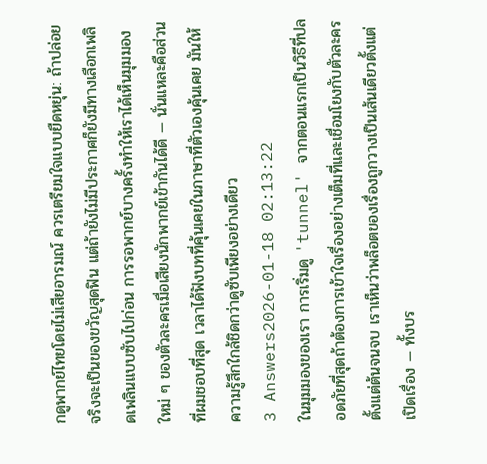กดูพากย์ไทยโดยไม่เสียอารมณ์ ควรเตรียมใจแบบยืดหยุ่น: ถ้าปล่อยจริงจะเป็นของขวัญสุดฟิน แต่ถ้ายังไม่มีประกาศก็ยังมีทางเลือกเพลิดเพลินแบบซับไปก่อน การรอพากย์บางครั้งทำให้เราได้เห็นมุมมองใหม่ ๆ ของตัวละครเมื่อเสียงนักพากย์เข้ากันได้ดี — นั่นแหละคือส่วนที่ผมชอบที่สุด เวลาได้ฟังบทที่คุ้นเคยในภาษาที่ตัวเองคุ้นเคย มันให้ความรู้สึกใกล้ชิดกว่าดูซับเพียงอย่างเดียว
3 Answers2026-01-18 02:13:22
ในมุมมองของเรา การเริ่มดู 'tunnel' จากตอนแรกเป็นวิธีที่ปลอดภัยที่สุดถ้าต้องการเข้าใจเรื่องอย่างเต็มที่และเชื่อมโยงกับตัวละครตั้งแต่ต้นจนจบ เราเห็นว่าพล็อตของเรื่องถูกวางเป็นเส้นเดียวตั้งแต่เปิดเรื่อง — ทั้งบร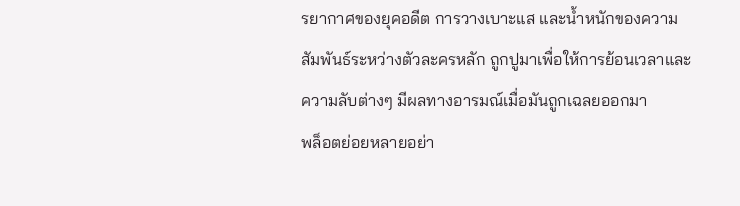รยากาศของยุคอดีต การวางเบาะแส และน้ำหนักของความสัมพันธ์ระหว่างตัวละครหลัก ถูกปูมาเพื่อให้การย้อนเวลาและความลับต่างๆ มีผลทางอารมณ์เมื่อมันถูกเฉลยออกมา
พล็อตย่อยหลายอย่า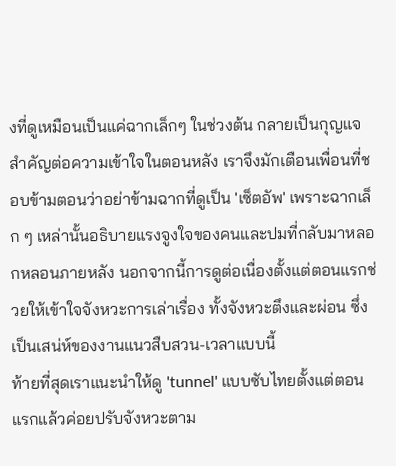งที่ดูเหมือนเป็นแค่ฉากเล็กๆ ในช่วงต้น กลายเป็นกุญแจสำคัญต่อความเข้าใจในตอนหลัง เราจึงมักเตือนเพื่อนที่ชอบข้ามตอนว่าอย่าข้ามฉากที่ดูเป็น 'เซ็ตอัพ' เพราะฉากเล็ก ๆ เหล่านั้นอธิบายแรงจูงใจของคนและปมที่กลับมาหลอกหลอนภายหลัง นอกจากนี้การดูต่อเนื่องตั้งแต่ตอนแรกช่วยให้เข้าใจจังหวะการเล่าเรื่อง ทั้งจังหวะตึงและผ่อน ซึ่งเป็นเสน่ห์ของงานแนวสืบสวน-เวลาแบบนี้
ท้ายที่สุดเราแนะนำให้ดู 'tunnel' แบบซับไทยตั้งแต่ตอนแรกแล้วค่อยปรับจังหวะตาม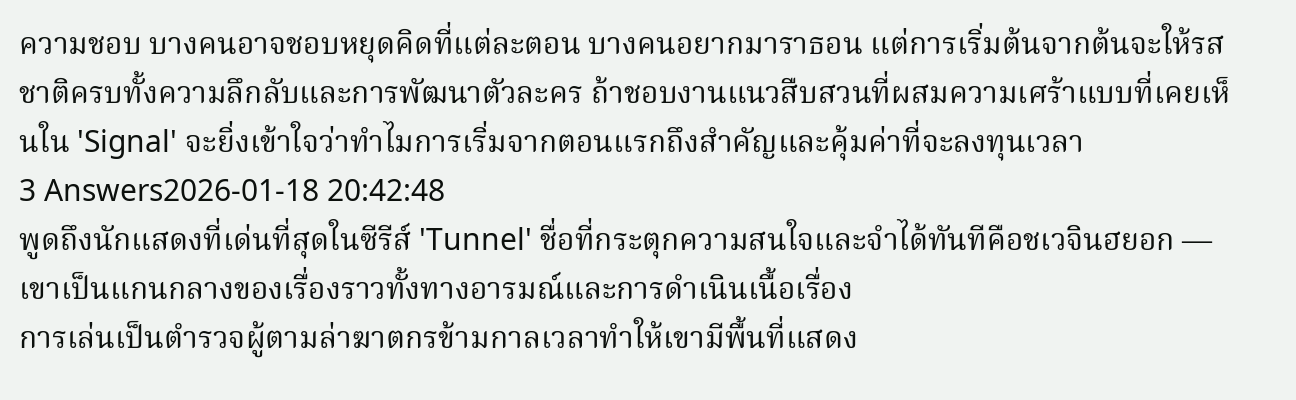ความชอบ บางคนอาจชอบหยุดคิดที่แต่ละตอน บางคนอยากมาราธอน แต่การเริ่มต้นจากต้นจะให้รสชาติครบทั้งความลึกลับและการพัฒนาตัวละคร ถ้าชอบงานแนวสืบสวนที่ผสมความเศร้าแบบที่เคยเห็นใน 'Signal' จะยิ่งเข้าใจว่าทำไมการเริ่มจากตอนแรกถึงสำคัญและคุ้มค่าที่จะลงทุนเวลา
3 Answers2026-01-18 20:42:48
พูดถึงนักแสดงที่เด่นที่สุดในซีรีส์ 'Tunnel' ชื่อที่กระตุกความสนใจและจำได้ทันทีคือชเวจินฮยอก — เขาเป็นแกนกลางของเรื่องราวทั้งทางอารมณ์และการดำเนินเนื้อเรื่อง
การเล่นเป็นตำรวจผู้ตามล่าฆาตกรข้ามกาลเวลาทำให้เขามีพื้นที่แสดง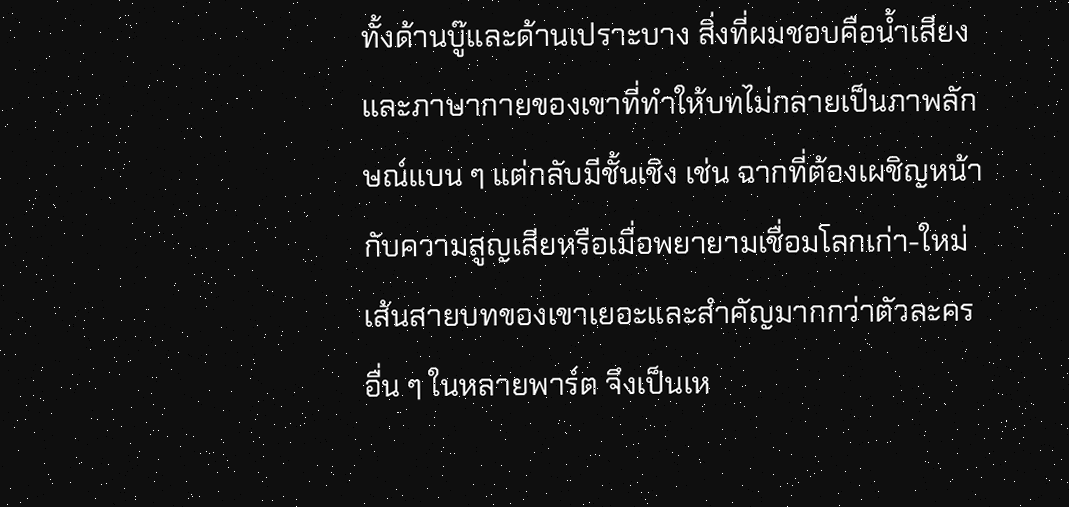ทั้งด้านบู๊และด้านเปราะบาง สิ่งที่ผมชอบคือน้ำเสียงและภาษากายของเขาที่ทำให้บทไม่กลายเป็นภาพลักษณ์แบน ๆ แต่กลับมีชั้นเชิง เช่น ฉากที่ต้องเผชิญหน้ากับความสูญเสียหรือเมื่อพยายามเชื่อมโลกเก่า-ใหม่ เส้นสายบทของเขาเยอะและสำคัญมากกว่าตัวละครอื่น ๆ ในหลายพาร์ต จึงเป็นเห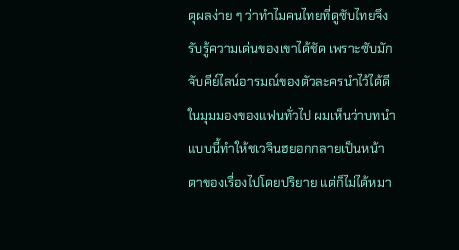ตุผลง่าย ๆ ว่าทำไมคนไทยที่ดูซับไทยจึงรับรู้ความเด่นของเขาได้ชัด เพราะซับมักจับคีย์ไลน์อารมณ์ของตัวละครนำไว้ได้ดี
ในมุมมองของแฟนทั่วไป ผมเห็นว่าบทนำแบบนี้ทำให้ชเวจินฮยอกกลายเป็นหน้าตาของเรื่องไปโดยปริยาย แต่ก็ไม่ได้หมา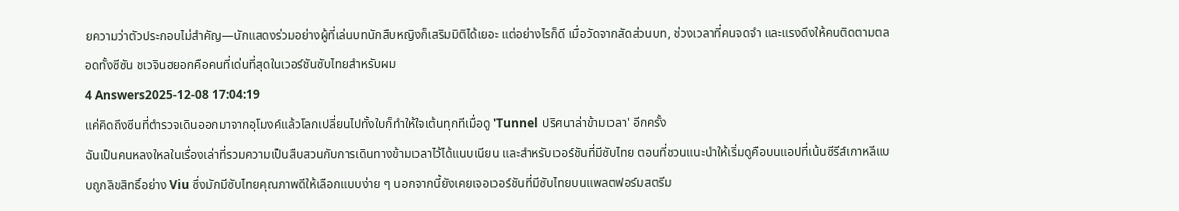ยความว่าตัวประกอบไม่สำคัญ—นักแสดงร่วมอย่างผู้ที่เล่นบทนักสืบหญิงก็เสริมมิติได้เยอะ แต่อย่างไรก็ดี เมื่อวัดจากสัดส่วนบท, ช่วงเวลาที่คนจดจำ และแรงดึงให้คนติดตามตลอดทั้งซีซัน ชเวจินฮยอกคือคนที่เด่นที่สุดในเวอร์ชันซับไทยสำหรับผม
4 Answers2025-12-08 17:04:19
แค่คิดถึงซีนที่ตำรวจเดินออกมาจากอุโมงค์แล้วโลกเปลี่ยนไปทั้งใบก็ทำให้ใจเต้นทุกทีเมื่อดู 'Tunnel ปริศนาล่าข้ามเวลา' อีกครั้ง
ฉันเป็นคนหลงใหลในเรื่องเล่าที่รวมความเป็นสืบสวนกับการเดินทางข้ามเวลาไว้ได้แนบเนียน และสำหรับเวอร์ชันที่มีซับไทย ตอนที่ชวนแนะนำให้เริ่มดูคือบนแอปที่เน้นซีรีส์เกาหลีแบบถูกลิขสิทธิ์อย่าง Viu ซึ่งมักมีซับไทยคุณภาพดีให้เลือกแบบง่าย ๆ นอกจากนี้ยังเคยเจอเวอร์ชันที่มีซับไทยบนแพลตฟอร์มสตรีม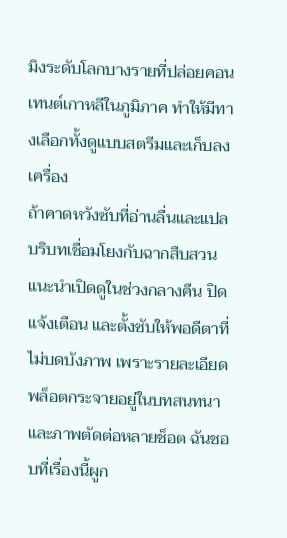มิงระดับโลกบางรายที่ปล่อยคอนเทนต์เกาหลีในภูมิภาค ทำให้มีทางเลือกทั้งดูแบบสตรีมและเก็บลงเครื่อง
ถ้าคาดหวังซับที่อ่านลื่นและแปลบริบทเชื่อมโยงกับฉากสืบสวน แนะนำเปิดดูในช่วงกลางคืน ปิดแจ้งเตือน และตั้งซับให้พอดีตาที่ไม่บดบังภาพ เพราะรายละเอียดพล็อตกระจายอยู่ในบทสนทนาและภาพตัดต่อหลายช็อต ฉันชอบที่เรื่องนี้ผูก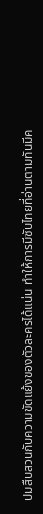ปมสืบสวนกับความขัดแย้งของตัวละครได้แน่น ทำให้การมีซับไทยที่อ่านตามทันมีค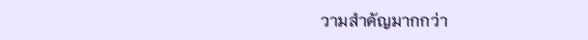วามสำคัญมากกว่า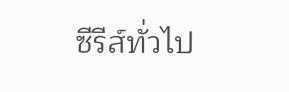ซีรีส์ทั่วไป